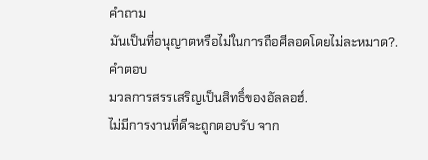คำถาม
มันเป็นที่อนุญาตหรือไม่ในการถือศีลอดโดยไม่ละหมาด?.
คำตอบ
มวลการสรรเสริญเป็นสิทธิ์ของอัลลอฮ์.
ไม่มีการงานที่ดีจะถูกตอบรับ จาก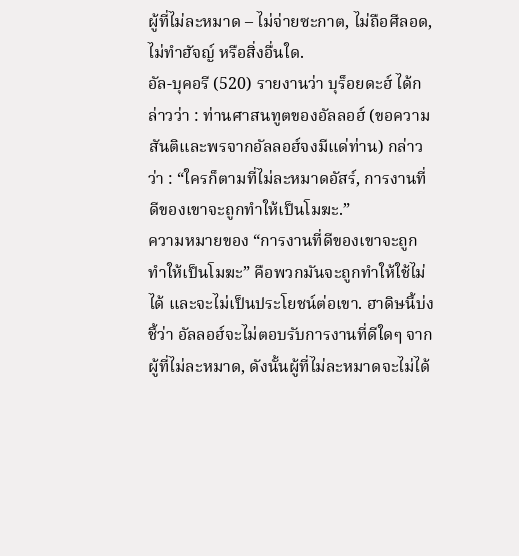ผู้ที่ไม่ละหมาด – ไม่จ่ายซะกาต, ไม่ถือศีลอด, ไม่ทำฮัจญ์ หรือสิ่งอื่นใด.
อัล-บุคอรี (520) รายงานว่า บุร็อยดะฮ์ ได้กล่าวว่า : ท่านศาสนทูตของอัลลอฮ์ (ขอความสันติและพรจากอัลลอฮ์จงมีแด่ท่าน) กล่าวว่า : “ใครก็ตามที่ไม่ละหมาดอัสร์, การงานที่ดีของเขาจะถูกทำให้เป็นโมฆะ.”
ความหมายของ “การงานที่ดีของเขาจะถูกทำให้เป็นโมฆะ” คือพวกมันจะถูกทำให้ใช้ไม่ได้ และจะไม่เป็นประโยชน์ต่อเขา. ฮาดิษนี้บ่งชี้ว่า อัลลอฮ์จะไม่ตอบรับการงานที่ดีใดๆ จากผู้ที่ไม่ละหมาด, ดังนั้นผู้ที่ไม่ละหมาดจะไม่ได้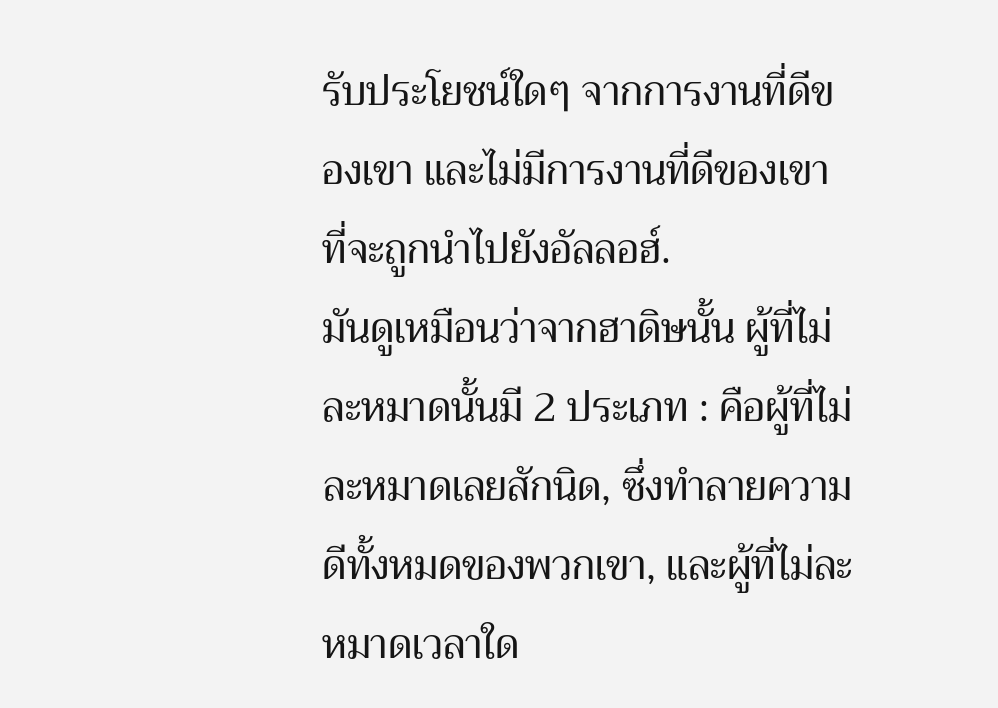รับประโยชน์ใดๆ จากการงานที่ดีของเขา และไม่มีการงานที่ดีของเขาที่จะถูกนำไปยังอัลลอฮ์.
มันดูเหมือนว่าจากฮาดิษนั้น ผู้ที่ไม่ละหมาดนั้นมี 2 ประเภท : คือผู้ที่ไม่ละหมาดเลยสักนิด, ซึ่งทำลายความดีทั้งหมดของพวกเขา, และผู้ที่ไม่ละหมาดเวลาใด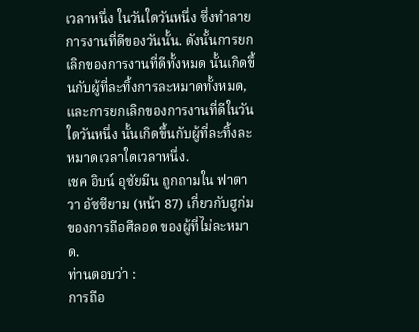เวลาหนึ่ง ในวันใดวันหนึ่ง ซึ่งทำลายการงานที่ดีของวันนั้น. ดังนั้นการยกเลิกของการงานที่ดีทั้งหมด นั้นเกิดขึ้นกับผู้ที่ละทิ้งการละหมาดทั้งหมด, และการยกเลิกของการงานที่ดีในวันใดวันหนึ่ง นั้นเกิดขึ้นกับผู้ที่ละทิ้งละหมาดเวลาใดเวลาหนึ่ง.
เชค อิบน์ อุซัยมีน ถูกถามใน ฟาตาวา อัซซียาม (หน้า 87) เกี่ยวกับฮูก่มของการถือศีลอด ของผู้ที่ไม่ละหมาด.
ท่านตอบว่า :
การถือ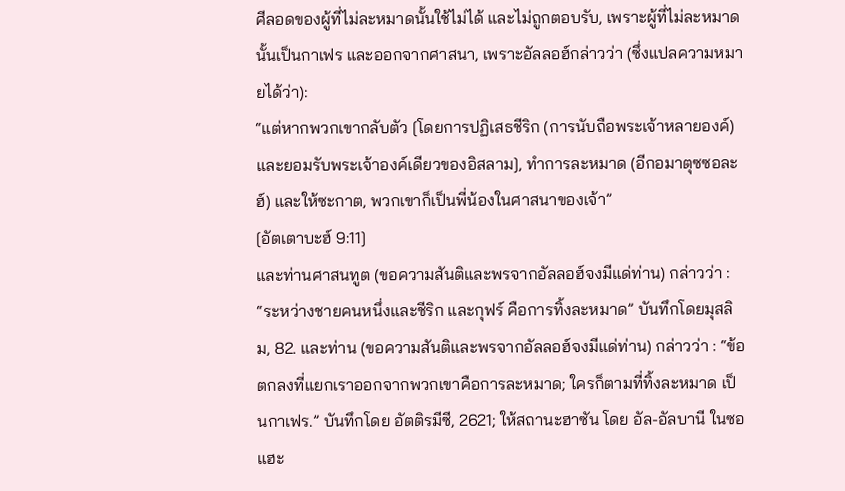ศีลอดของผู้ที่ไม่ละหมาดนั้นใช้ไม่ได้ และไม่ถูกตอบรับ, เพราะผู้ที่ไม่ละหมาด นั้นเป็นกาเฟร และออกจากศาสนา, เพราะอัลลอฮ์กล่าวว่า (ซึ่งแปลความหมายได้ว่า):
“แต่หากพวกเขากลับตัว [โดยการปฏิเสธชีริก (การนับถือพระเจ้าหลายองค์) และยอมรับพระเจ้าองค์เดียวของอิสลาม], ทำการละหมาด (อีกอมาตุซซอละฮ์) และให้ซะกาต, พวกเขาก็เป็นพี่น้องในศาสนาของเจ้า”
[อัตเตาบะฮ์ 9:11]
และท่านศาสนทูต (ขอความสันติและพรจากอัลลอฮ์จงมีแด่ท่าน) กล่าวว่า : “ระหว่างชายคนหนึ่งและชีริก และกุฟร์ คือการทิ้งละหมาด” บันทึกโดยมุสลิม, 82. และท่าน (ขอความสันติและพรจากอัลลอฮ์จงมีแด่ท่าน) กล่าวว่า : “ข้อตกลงที่แยกเราออกจากพวกเขาคือการละหมาด; ใครก็ตามที่ทิ้งละหมาด เป็นกาเฟร.” บันทึกโดย อัตติรมีซี, 2621; ให้สถานะฮาซัน โดย อัล-อัลบานี ในซอแฮะ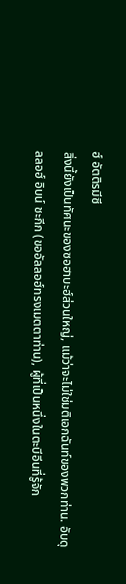ฮ์ อัตติรมีซี
สิ่งนี้ยังเป็นทัศนะของซอฮาบะฮ์ส่วนใหญ่, แม้ว่าจะไม่ใช่มติเอกฉันท์ของพวกท่าน. อับดุลลอฮ์ อิบน์ ชะกีก (ขออัลลอฮ์ทรงเมตตาท่าน), ผู้ที่เป็นหนึ่งในตะบีอีนที่รู้จัก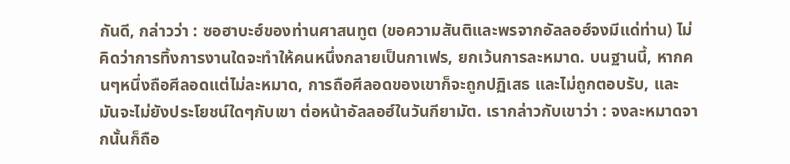กันดี, กล่าวว่า : ซอฮาบะฮ์ของท่านศาสนทูต (ขอความสันติและพรจากอัลลอฮ์จงมีแด่ท่าน) ไม่คิดว่าการทิ้งการงานใดจะทำให้คนหนึ่งกลายเป็นกาเฟร, ยกเว้นการละหมาด. บนฐานนี้, หากคนๆหนึ่งถือศีลอดแต่ไม่ละหมาด, การถือศีลอดของเขาก็จะถูกปฏิเสธ และไม่ถูกตอบรับ, และมันจะไม่ยังประโยชน์ใดๆกับเขา ต่อหน้าอัลลอฮ์ในวันกียามัต. เรากล่าวกับเขาว่า : จงละหมาดจากนั้นก็ถือ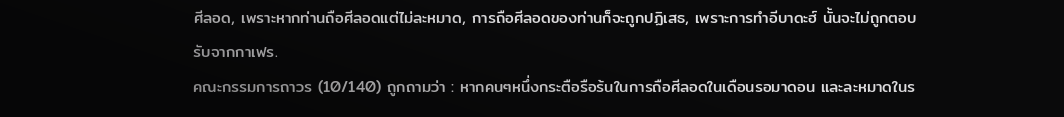ศีลอด, เพราะหากท่านถือศีลอดแต่ไม่ละหมาด, การถือศีลอดของท่านก็จะถูกปฏิเสธ, เพราะการทำอีบาดะฮ์ นั้นจะไม่ถูกตอบรับจากกาเฟร.
คณะกรรมการถาวร (10/140) ถูกถามว่า : หากคนๆหนึ่งกระตือรือร้นในการถือศีลอดในเดือนรอมาดอน และละหมาดในร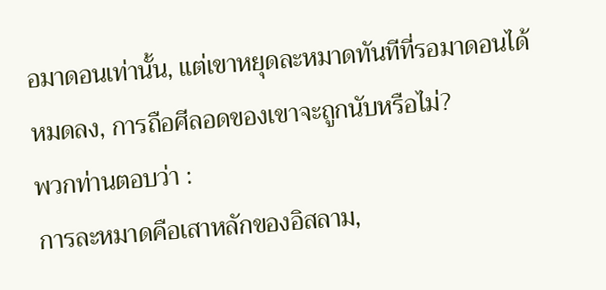อมาดอนเท่านั้น, แต่เขาหยุดละหมาดทันทีที่รอมาดอนได้หมดลง, การถือศีลอดของเขาจะถูกนับหรือไม่?
พวกท่านตอบว่า :
การละหมาดคือเสาหลักของอิสลาม,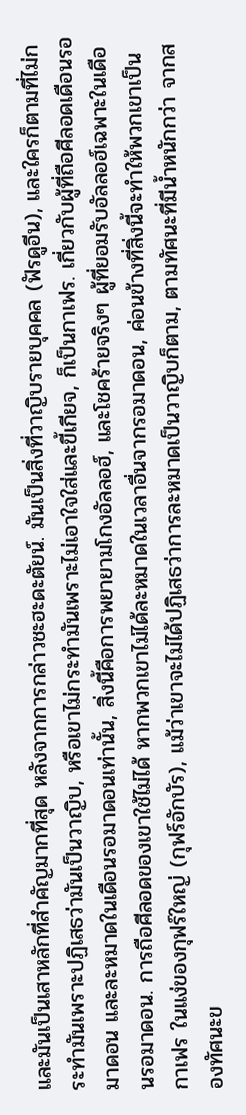และมันเป็นเสาหลักที่สำคัญมากที่สุด หลังจากการกล่าวชะฮะดะตัยน์. มันเป็นสิ่งที่วาญิบรายบุคคล (ฟัรดูอีน), และใครก็ตามที่ไม่กระทำมันเพราะปฏิเสธว่ามันเป็นวาญิบ, หรือเขาไม่กระทำมันเพราะไม่เอาใจใส่และขี้เกียจ, ก็เป็นกาเฟร. เกี่ยวกับผู้ที่ถือศีลอดเดือนรอมาดอน และละหมาดในเดือนรอมาดอนเท่านั้น, สิ่งนี้คือการพยายามโกงอัลลอฮ์, และโชคร้ายจริงๆ ผู้ที่ยอมรับอัลลอฮ์เฉพาะในเดือนรอมาดอน. การถือศีลอดของเขาใช้ไม่ได้ หากพวกเขาไม่ได้ละหมาดในเวลาอื่นจากรอมาดอน, ค่อนข้างที่สิ่งนี้จะทำให้พวกเขาเป็นกาเฟร ในแง่ของกุฟร์ใหญ่ (กุฟร์อักบัร), แม้ว่าเขาจะไม่ได้ปฏิเสธว่าการละหมาดเป็นวาญิบก็ตาม, ตามทัศนะที่มีน้ำหนักกว่า จากสองทัศนะข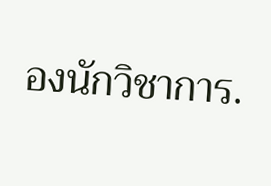องนักวิชาการ.